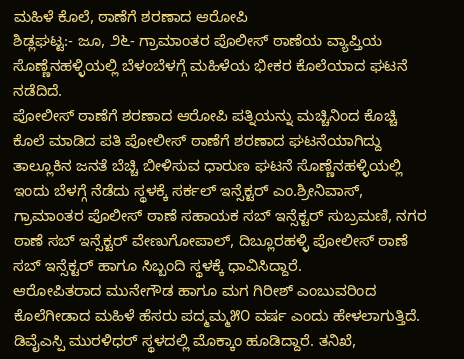ಮಹಿಳೆ ಕೊಲೆ, ಠಾಣೆಗೆ ಶರಣಾದ ಆರೋಪಿ
ಶಿಡ್ಲಘಟ್ಟ:- ಜೂ, ೨೬- ಗ್ರಾಮಾಂತರ ಪೊಲೀಸ್ ಠಾಣೆಯ ವ್ಯಾಪ್ತಿಯ ಸೊಣ್ಣೆನಹಳ್ಳಿಯಲ್ಲಿ ಬೆಳಂಬೆಳಗ್ಗೆ ಮಹಿಳೆಯ ಭೀಕರ ಕೊಲೆಯಾದ ಘಟನೆ ನಡೆದಿದೆ.
ಪೋಲೀಸ್ ಠಾಣೆಗೆ ಶರಣಾದ ಆರೋಪಿ ಪತ್ನಿಯನ್ನು ಮಚ್ಚಿನಿಂದ ಕೊಚ್ಚಿ ಕೊಲೆ ಮಾಡಿದ ಪತಿ ಪೋಲೀಸ್ ಠಾಣೆಗೆ ಶರಣಾದ ಘಟನೆಯಾಗಿದ್ದು ತಾಲ್ಲೂಕಿನ ಜನತೆ ಬೆಚ್ಚಿ ಬೀಳಿಸುವ ಧಾರುಣ ಘಟನೆ ಸೊಣ್ಣೆನಹಳ್ಳಿಯಲ್ಲಿ ಇಂದು ಬೆಳಗ್ಗೆ ನೆಡೆದು ಸ್ಥಳಕ್ಕೆ ಸರ್ಕಲ್ ಇನ್ಸೆಕ್ಟರ್ ಎಂ.ಶ್ರೀನಿವಾಸ್, ಗ್ರಾಮಾಂತರ ಪೊಲೀಸ್ ಠಾಣೆ ಸಹಾಯಕ ಸಬ್ ಇನ್ಸೆಕ್ಟರ್ ಸುಬ್ರಮಣಿ, ನಗರ ಠಾಣೆ ಸಬ್ ಇನ್ಸೆಕ್ಟರ್ ವೇಣುಗೋಪಾಲ್, ದಿಬ್ಲೂರಹಳ್ಳಿ ಪೋಲೀಸ್ ಠಾಣೆ ಸಬ್ ಇನ್ಸೆಕ್ಟರ್ ಹಾಗೂ ಸಿಬ್ಬಂದಿ ಸ್ಥಳಕ್ಕೆ ಧಾವಿಸಿದ್ದಾರೆ.
ಆರೋಪಿತರಾದ ಮುನೇಗೌಡ ಹಾಗೂ ಮಗ ಗಿರೀಶ್ ಎಂಬುವರಿಂದ ಕೊಲೆಗೀಡಾದ ಮಹಿಳೆ ಹೆಸರು ಪದ್ಮಮ್ಮ೫೦ ವರ್ಷ ಎಂದು ಹೇಳಲಾಗುತ್ತಿದೆ. ಡಿವೈಎಸ್ಪಿ ಮುರಳಿಧರ್ ಸ್ಥಳದಲ್ಲಿ ಮೊಕ್ಕಾಂ ಹೂಡಿದ್ದಾರೆ. ತನಿಖೆ,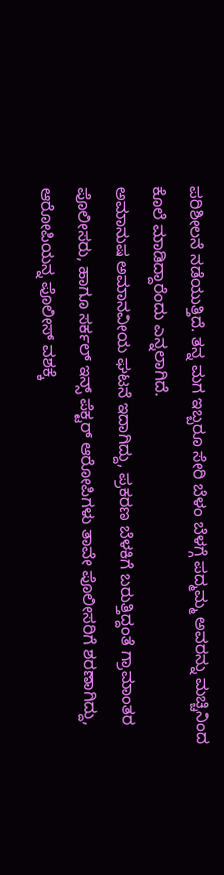ಪರಿಶೀಲನೆ ನಡೆಯುತ್ತಿದೆ. ತನ್ನ ಮಗ ಇಬ್ಬರೂ ಸೇರಿ ಬೆಳಂ ಬೆಳಗ್ಗೆ ಪದ್ಮಮ್ಮ ಅವರನ್ನು ಮಚ್ಚಿನಿಂದ ಕೊಲೆ ಮಾಡಿದ್ದಾರೆಂದು ಎನ್ನಲಾಗಿದೆ.
ಅಮಾನುಷ ಅಮಾನವೀಯ ಘಟನೆ ಇದಾಗಿದ್ದು, ಪ್ರಕರಣ ಬೆಳಕಿಗೆ ಬರುತ್ತಿದ್ದಂತೆ ಗ್ರಾಮಾಂತರ ಪೊಲೀಸರು, ಹಾಗೂ ಸರ್ಕಲ್ ಇನ್ಸ್ ಪೆಕ್ಟರ್ ಆರೋಪಿಗಳು ತಾವೇ ಪೊಲೀಸರಿಗೆ ಶರಣಾಗಿದ್ದು, ಆರೋಪಿಯನ್ನ ಪೊಲೀಸ್ ವಶಕ್ಕೆ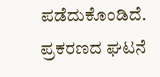ಪಡೆದುಕೊಂಡಿದೆ. ಪ್ರಕರಣದ ಘಟನೆ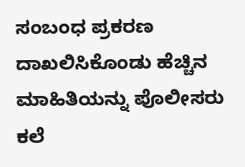ಸಂಬಂಧ ಪ್ರಕರಣ ದಾಖಲಿಸಿಕೊಂಡು ಹೆಚ್ಚಿನ ಮಾಹಿತಿಯನ್ನು ಪೊಲೀಸರು ಕಲೆ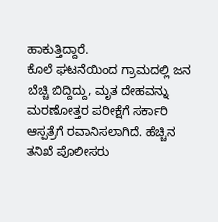ಹಾಕುತ್ತಿದ್ದಾರೆ.
ಕೊಲೆ ಘಟನೆಯಿಂದ ಗ್ರಾಮದಲ್ಲಿ ಜನ ಬೆಚ್ಚಿ ಬಿದ್ದಿದ್ದು, ಮೃತ ದೇಹವನ್ನು ಮರಣೋತ್ತರ ಪರೀಕ್ಷೆಗೆ ಸರ್ಕಾರಿ ಆಸ್ಪತ್ರೆಗೆ ರವಾನಿಸಲಾಗಿದೆ. ಹೆಚ್ಚಿನ ತನಿಖೆ ಪೊಲೀಸರು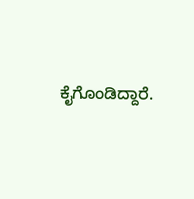ಕೈಗೊಂಡಿದ್ದಾರೆ.